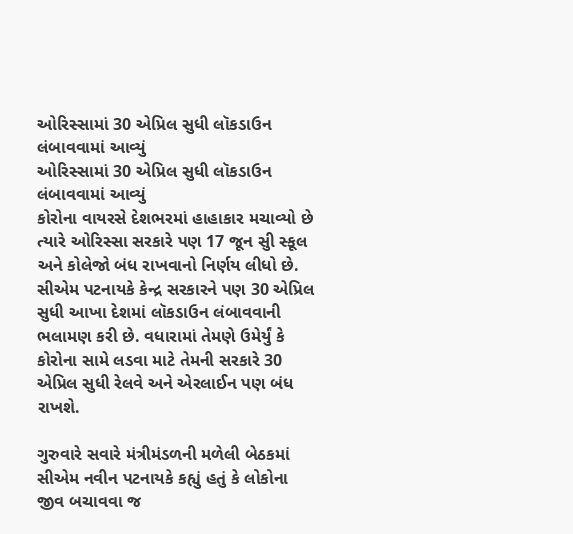ઓરિસ્સામાં 30 એપ્રિલ સુધી લૉકડાઉન લંબાવવામાં આવ્યું
ઓરિસ્સામાં 30 એપ્રિલ સુધી લૉકડાઉન લંબાવવામાં આવ્યું
કોરોના વાયરસે દેશભરમાં હાહાકાર મચાવ્યો છે ત્યારે ઓરિસ્સા સરકારે પણ 17 જૂન સુી સ્કૂલ અને કોલેજો બંધ રાખવાનો નિર્ણય લીધો છે. સીએમ પટનાયકે કેન્દ્ર સરકારને પણ 30 એપ્રિલ સુધી આખા દેશમાં લૉકડાઉન લંબાવવાની ભલામણ કરી છે. વધારામાં તેમણે ઉમેર્યું કે કોરોના સામે લડવા માટે તેમની સરકારે 30 એપ્રિલ સુધી રેલવે અને એરલાઈન પણ બંધ રાખશે.

ગુરુવારે સવારે મંત્રીમંડળની મળેલી બેઠકમાં સીએમ નવીન પટનાયકે કહ્યું હતું કે લોકોના જીવ બચાવવા જ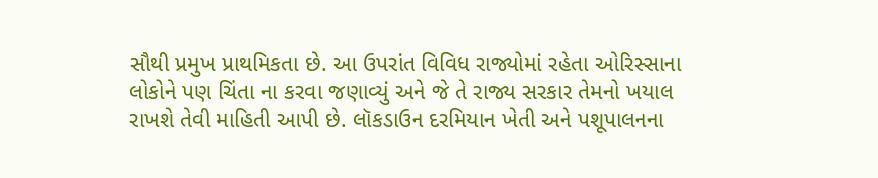સૌથી પ્રમુખ પ્રાથમિકતા છે. આ ઉપરાંત વિવિધ રાજ્યોમાં રહેતા ઓરિસ્સાના લોકોને પણ ચિંતા ના કરવા જણાવ્યું અને જે તે રાજ્ય સરકાર તેમનો ખયાલ રાખશે તેવી માહિતી આપી છે. લૉકડાઉન દરમિયાન ખેતી અને પશૂપાલનના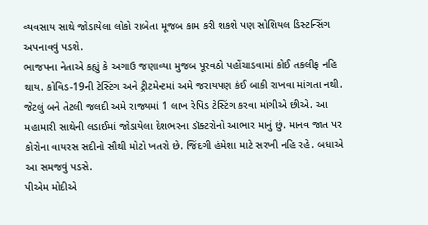વ્યવસાય સાથે જોડાયેલા લોકો રાબેતા મૂજબ કામ કરી શકશે પણ સોશિયલ ડિસ્ટન્સિંગ અપનાવવું પડશે.
ભાજપના નેતાએ કહ્યું કે અગાઉ જણાવ્યા મુજબ પૂરવઠો પહોંચાડવામાં કોઈ તકલીફ નહિ થાય. કોવિડ-19ની ટેસ્ટિંગ અને ટ્રીટમેન્ટમાં અમે જરાયપણ કંઈ બાકી રાખવા માંગતા નથી. જેટલું બને તેટલી જલદી અમે રાજ્યમાં 1 લાખ રેપિડ ટેસ્ટિંગ કરવા માંગીએ છીએ. આ મહામારી સાથેની લડાઈમાં જોડાયેલા દેશભરના ડૉક્ટરોનો આભાર માનું છું. માનવ જાત પર કોરોના વાયરસ સદીનો સૌથી મોટો ખતરો છે. જિંદગી હંમેશા માટે સરખી નહિ રહે. બધાએ આ સમજવું પડસે.
પીએમ મોદીએ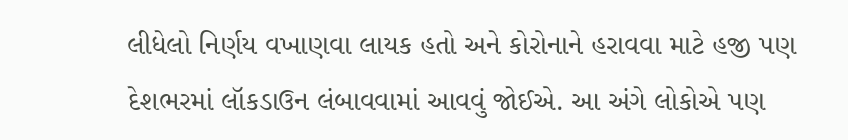લીધેલો નિર્ણય વખાણવા લાયક હતો અને કોરોનાને હરાવવા માટે હજી પણ દેશભરમાં લૉકડાઉન લંબાવવામાં આવવું જોઈએ. આ અંગે લોકોએ પણ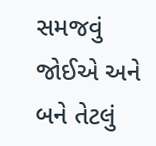સમજવું જોઈએ અને બને તેટલું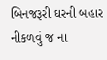બિનજરૂરી ઘરની બહાર નીકળવું જ ના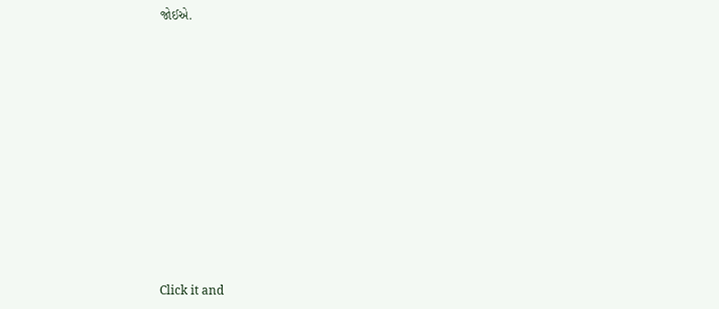જોઈએ.












Click it and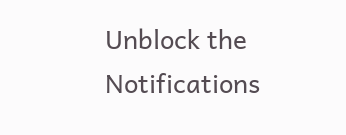Unblock the Notifications